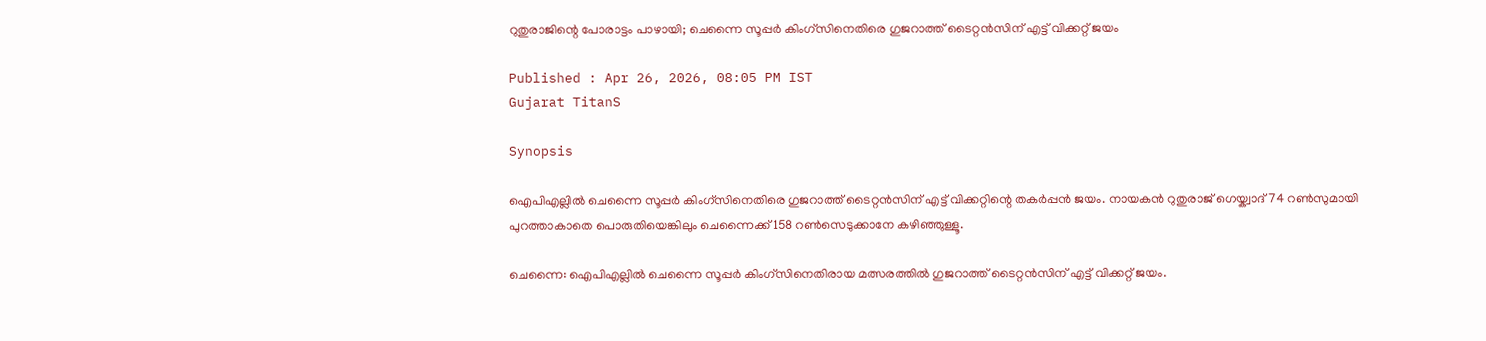റുതുരാജിന്റെ പോരാട്ടം പാഴായി; ചെന്നൈ സൂപ്പര്‍ കിംഗ്‌സിനെതിരെ ഗുജറാത്ത് ടൈറ്റന്‍സിന് എട്ട് വിക്കറ്റ് ജയം

Published : Apr 26, 2026, 08:05 PM IST
Gujarat TitanS

Synopsis

ഐപിഎല്ലിൽ ചെന്നൈ സൂപ്പര്‍ കിംഗ്‌സിനെതിരെ ഗുജറാത്ത് ടൈറ്റന്‍സിന് എട്ട് വിക്കറ്റിന്റെ തകർപ്പൻ ജയം. നായകൻ റുതുരാജ് ഗെയ്ക്വാദ് 74 റൺസുമായി പുറത്താകാതെ പൊരുതിയെങ്കിലും ചെന്നൈക്ക് 158 റൺസെടുക്കാനേ കഴിഞ്ഞുള്ളൂ.

ചെന്നൈ: ഐപിഎല്ലില്‍ ചെന്നൈ സൂപ്പര്‍ കിംഗ്‌സിനെതിരായ മത്സരത്തില്‍ ഗുജറാത്ത് ടൈറ്റന്‍സിന് എട്ട് വിക്കറ്റ് ജയം.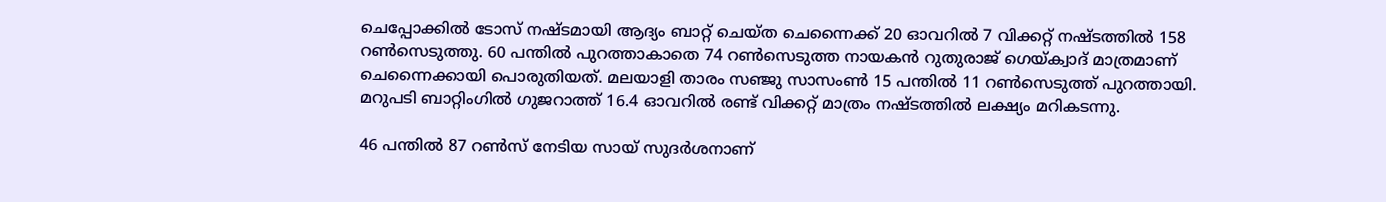ചെപ്പോക്കില്‍ ടോസ് നഷ്ടമായി ആദ്യം ബാറ്റ് ചെയ്ത ചെന്നൈക്ക് 20 ഓവറില്‍ 7 വിക്കറ്റ് നഷ്ടത്തില്‍ 158 റണ്‍സെടുത്തു. 60 പന്തില്‍ പുറത്താകാതെ 74 റണ്‍സെടുത്ത നായകന്‍ റുതുരാജ് ഗെയ്ക്വാദ് മാത്രമാണ് ചെന്നൈക്കായി പൊരുതിയത്. മലയാളി താരം സഞ്ജു സാസംണ്‍ 15 പന്തില്‍ 11 റണ്‍സെടുത്ത് പുറത്തായി. മറുപടി ബാറ്റിംഗില്‍ ഗുജറാത്ത് 16.4 ഓവറില്‍ രണ്ട് വിക്കറ്റ് മാത്രം നഷ്ടത്തില്‍ ലക്ഷ്യം മറികടന്നു.

46 പന്തില്‍ 87 റണ്‍സ് നേടിയ സായ് സുദര്‍ശനാണ്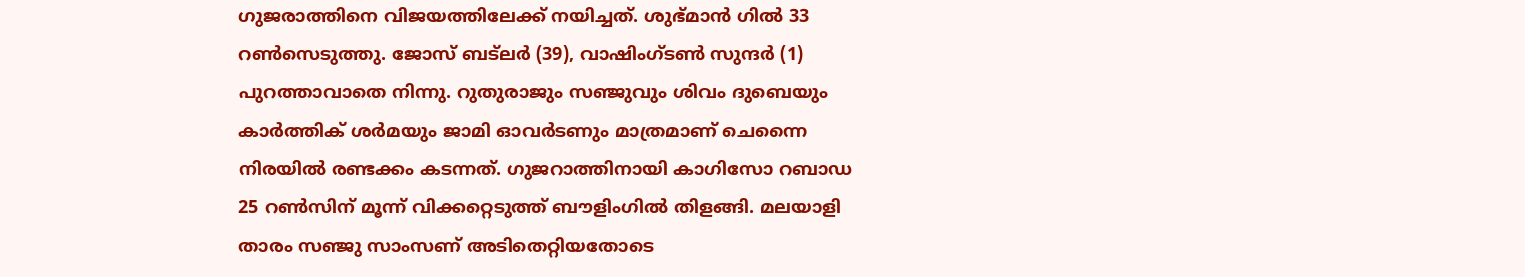ഗുജരാത്തിനെ വിജയത്തിലേക്ക് നയിച്ചത്. ശുഭ്മാന്‍ ഗില്‍ 33 റണ്‍സെടുത്തു. ജോസ് ബട്‌ലര്‍ (39), വാഷിംഗ്ടണ്‍ സുന്ദര്‍ (1) പുറത്താവാതെ നിന്നു. റുതുരാജും സഞ്ജുവും ശിവം ദുബെയും കാര്‍ത്തിക് ശര്‍മയും ജാമി ഓവര്‍ടണും മാത്രമാണ് ചെന്നൈ നിരയില്‍ രണ്ടക്കം കടന്നത്. ഗുജറാത്തിനായി കാഗിസോ റബാഡ 25 റണ്‍സിന് മൂന്ന് വിക്കറ്റെടുത്ത് ബൗളിംഗില്‍ തിളങ്ങി. മലയാളി താരം സഞ്ജു സാംസണ് അടിതെറ്റിയതോടെ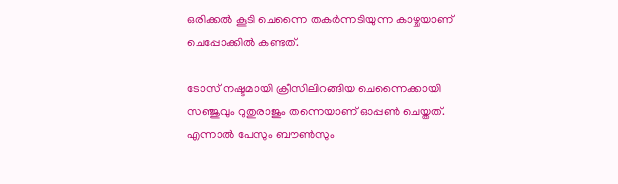ഒരിക്കല്‍ കൂടി ചെന്നൈ തകര്‍ന്നടിയുന്ന കാഴ്ചയാണ് ചെപ്പോക്കില്‍ കണ്ടത്.

ടോസ് നഷ്ടമായി ക്രീസിലിറങ്ങിയ ചെന്നൈക്കായി സഞ്ജുവും റുതുരാജും തന്നെയാണ് ഓപ്പണ്‍ ചെയ്തത്. എന്നാല്‍ പേസും ബൗണ്‍സും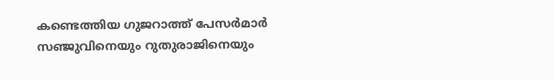കണ്ടെത്തിയ ഗുജറാത്ത് പേസര്‍മാര്‍ സഞ്ജുവിനെയും റുതുരാജിനെയും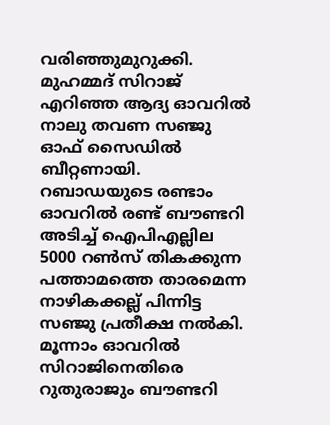വരിഞ്ഞുമുറുക്കി. മുഹമ്മദ് സിറാജ് എറിഞ്ഞ ആദ്യ ഓവറില്‍ നാലു തവണ സഞ്ജു ഓഫ് സൈഡില്‍ ബീറ്റണായി. റബാഡയുടെ രണ്ടാം ഓവറില്‍ രണ്ട് ബൗണ്ടറി അടിച്ച് ഐപിഎല്ലില 5000 റണ്‍സ് തികക്കുന്ന പത്താമത്തെ താരമെന്ന നാഴികക്കല്ല് പിന്നിട്ട സഞ്ജു പ്രതീക്ഷ നല്‍കി. മൂന്നാം ഓവറില്‍ സിറാജിനെതിരെ റുതുരാജും ബൗണ്ടറി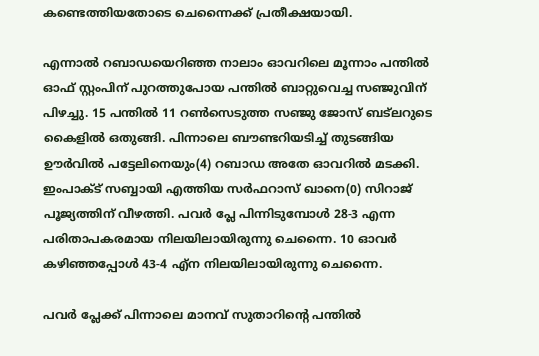കണ്ടെത്തിയതോടെ ചെന്നൈക്ക് പ്രതീക്ഷയായി.

എന്നാല്‍ റബാഡയെറിഞ്ഞ നാലാം ഓവറിലെ മൂന്നാം പന്തില്‍ ഓഫ് സ്റ്റംപിന് പുറത്തുപോയ പന്തില്‍ ബാറ്റുവെച്ച സഞ്ജുവിന് പിഴച്ചു. 15 പന്തില്‍ 11 റണ്‍സെടുത്ത സഞ്ജു ജോസ് ബട്ലറുടെ കൈളില്‍ ഒതുങ്ങി. പിന്നാലെ ബൗണ്ടറിയടിച്ച് തുടങ്ങിയ ഊര്‍വില്‍ പട്ടേലിനെയും(4) റബാഡ അതേ ഓവറില്‍ മടക്കി. ഇംപാക്ട് സബ്ബായി എത്തിയ സര്‍ഫറാസ് ഖാനെ(0) സിറാജ് പൂജ്യത്തിന് വീഴത്തി. പവര്‍ പ്ലേ പിന്നിടുമ്പോള്‍ 28-3 എന്ന പരിതാപകരമായ നിലയിലായിരുന്നു ചെന്നൈ. 10 ഓവര്‍ കഴിഞ്ഞപ്പോള്‍ 43-4 എ്‌ന നിലയിലായിരുന്നു ചെന്നൈ.

പവര്‍ പ്ലേക്ക് പിന്നാലെ മാനവ് സുതാറിന്റെ പന്തില്‍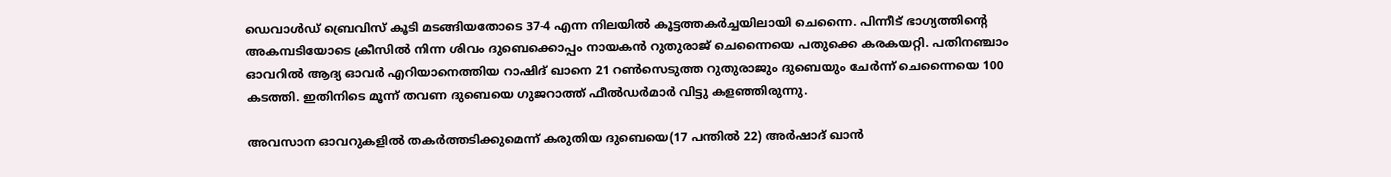ഡെവാള്‍ഡ് ബ്രെവിസ് കൂടി മടങ്ങിയതോടെ 37-4 എന്ന നിലയില്‍ കൂട്ടത്തകര്‍ച്ചയിലായി ചെന്നൈ. പിന്നീട് ഭാഗ്യത്തിന്റെ അകമ്പടിയോടെ ക്രീസില്‍ നിന്ന ശിവം ദുബെക്കൊപ്പം നായകന്‍ റുതുരാജ് ചെന്നൈയെ പതുക്കെ കരകയറ്റി. പതിനഞ്ചാം ഓവറില്‍ ആദ്യ ഓവര്‍ എറിയാനെത്തിയ റാഷിദ് ഖാനെ 21 റണ്‍സെടുത്ത റുതുരാജും ദുബെയും ചേര്‍ന്ന് ചെന്നൈയെ 100 കടത്തി. ഇതിനിടെ മൂന്ന് തവണ ദുബെയെ ഗുജറാത്ത് ഫീല്‍ഡര്‍മാര്‍ വിട്ടു കളഞ്ഞിരുന്നു.

അവസാന ഓവറുകളില്‍ തകര്‍ത്തടിക്കുമെന്ന് കരുതിയ ദുബെയെ(17 പന്തില്‍ 22) അര്‍ഷാദ് ഖാന്‍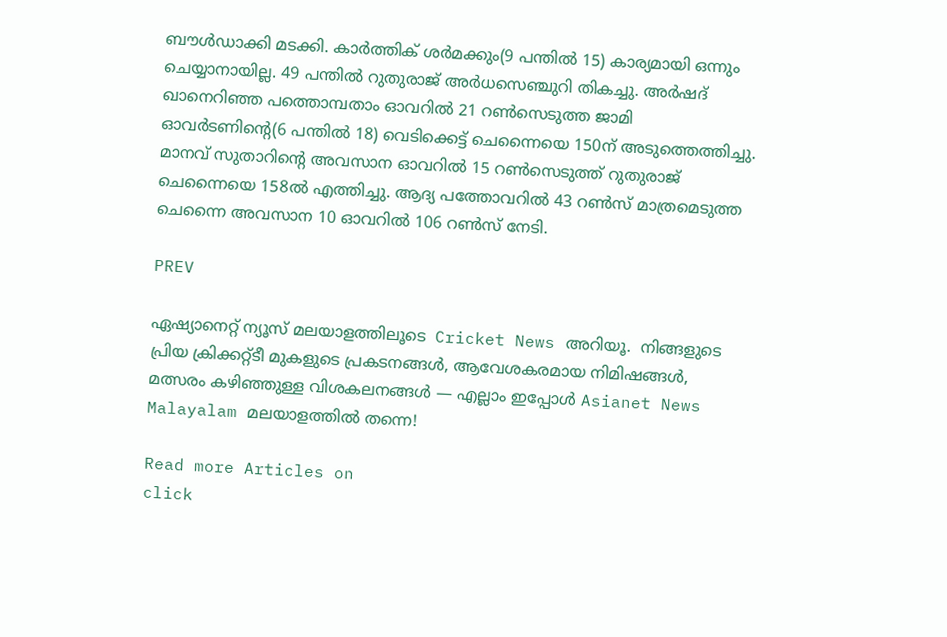ബൗള്‍ഡാക്കി മടക്കി. കാര്‍ത്തിക് ശര്‍മക്കും(9 പന്തില്‍ 15) കാര്യമായി ഒന്നും ചെയ്യാനായില്ല. 49 പന്തില്‍ റുതുരാജ് അര്‍ധസെഞ്ചുറി തികച്ചു. അര്‍ഷദ് ഖാനെറിഞ്ഞ പത്തൊമ്പതാം ഓവറില്‍ 21 റണ്‍സെടുത്ത ജാമി ഓവര്‍ടണിന്റെ(6 പന്തില്‍ 18) വെടിക്കെട്ട് ചെന്നൈയെ 150ന് അടുത്തെത്തിച്ചു. മാനവ് സുതാറിന്റെ അവസാന ഓവറില്‍ 15 റണ്‍സെടുത്ത് റുതുരാജ് ചെന്നൈയെ 158ല്‍ എത്തിച്ചു. ആദ്യ പത്തോവറില്‍ 43 റണ്‍സ് മാത്രമെടുത്ത ചെന്നൈ അവസാന 10 ഓവറില്‍ 106 റണ്‍സ് നേടി.

PREV

ഏഷ്യാനെറ്റ് ന്യൂസ് മലയാളത്തിലൂടെ  Cricket News അറിയൂ.  നിങ്ങളുടെ പ്രിയ ക്രിക്കറ്റ്ടീ മുകളുടെ പ്രകടനങ്ങൾ, ആവേശകരമായ നിമിഷങ്ങൾ, മത്സരം കഴിഞ്ഞുള്ള വിശകലനങ്ങൾ — എല്ലാം ഇപ്പോൾ Asianet News Malayalam മലയാളത്തിൽ തന്നെ!

Read more Articles on
click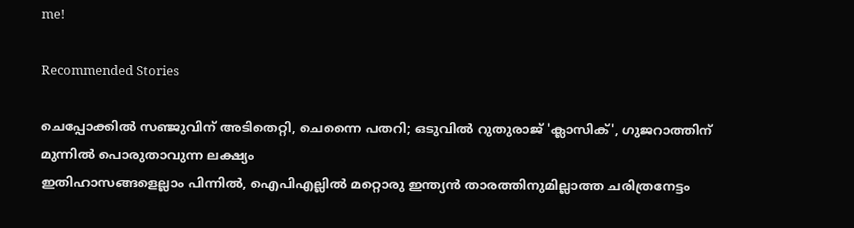me!

Recommended Stories

ചെപ്പോക്കിൽ സഞ്ജുവിന് അടിതെറ്റി, ചെന്നൈ പതറി; ഒടുവിൽ റുതുരാജ് 'ക്ലാസിക്', ഗുജറാത്തിന് മുന്നിൽ പൊരുതാവുന്ന ലക്ഷ്യം
ഇതിഹാസങ്ങളെല്ലാം പിന്നില്‍, ഐപിഎല്ലില്‍ മറ്റൊരു ഇന്ത്യൻ താരത്തിനുമില്ലാത്ത ചരിത്രനേട്ടം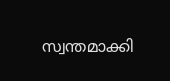സ്വന്തമാക്കി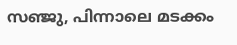സഞ്ജു, പിന്നാലെ മടക്കം